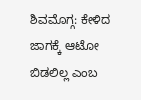ಶಿವಮೊಗ್ಗ: ಕೇಳಿದ ಜಾಗಕ್ಕೆ ಆಟೋ ಬಿಡಲಿಲ್ಲ ಎಂಬ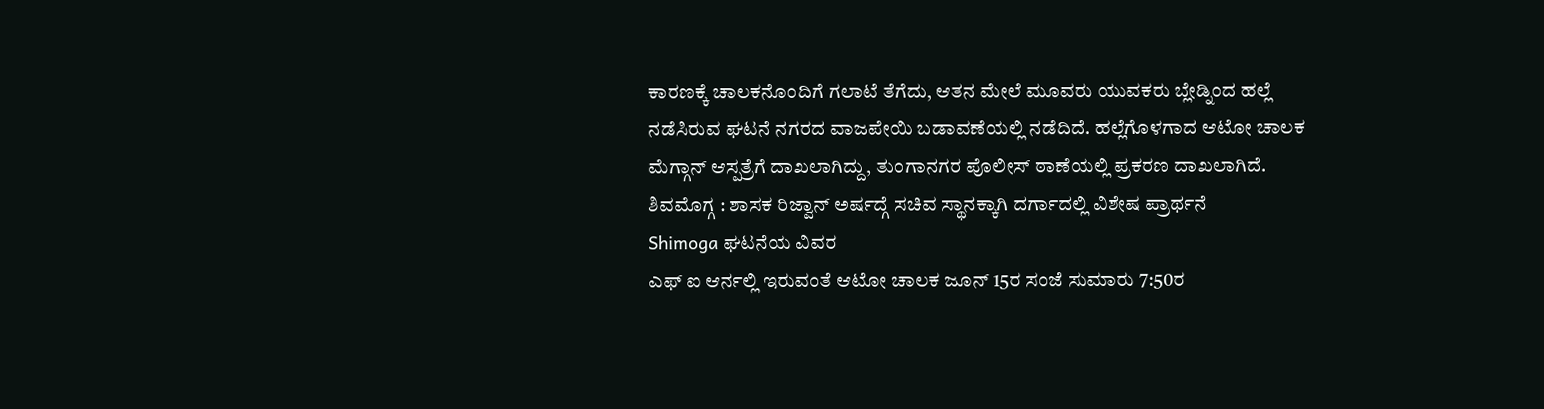ಕಾರಣಕ್ಕೆ ಚಾಲಕನೊಂದಿಗೆ ಗಲಾಟೆ ತೆಗೆದು, ಆತನ ಮೇಲೆ ಮೂವರು ಯುವಕರು ಬ್ಲೇಡ್ನಿಂದ ಹಲ್ಲೆ ನಡೆಸಿರುವ ಘಟನೆ ನಗರದ ವಾಜಪೇಯಿ ಬಡಾವಣೆಯಲ್ಲಿ ನಡೆದಿದೆ. ಹಲ್ಲೆಗೊಳಗಾದ ಆಟೋ ಚಾಲಕ ಮೆಗ್ಗಾನ್ ಆಸ್ಪತ್ರೆಗೆ ದಾಖಲಾಗಿದ್ದು, ತುಂಗಾನಗರ ಪೊಲೀಸ್ ಠಾಣೆಯಲ್ಲಿ ಪ್ರಕರಣ ದಾಖಲಾಗಿದೆ.
ಶಿವಮೊಗ್ಗ : ಶಾಸಕ ರಿಜ್ವಾನ್ ಅರ್ಷದ್ಗೆ ಸಚಿವ ಸ್ಥಾನಕ್ಕಾಗಿ ದರ್ಗಾದಲ್ಲಿ ವಿಶೇಷ ಪ್ರಾರ್ಥನೆ
Shimoga ಘಟನೆಯ ವಿವರ
ಎಫ್ ಐ ಆರ್ನಲ್ಲಿ ಇರುವಂತೆ ಆಟೋ ಚಾಲಕ ಜೂನ್ 15ರ ಸಂಜೆ ಸುಮಾರು 7:50ರ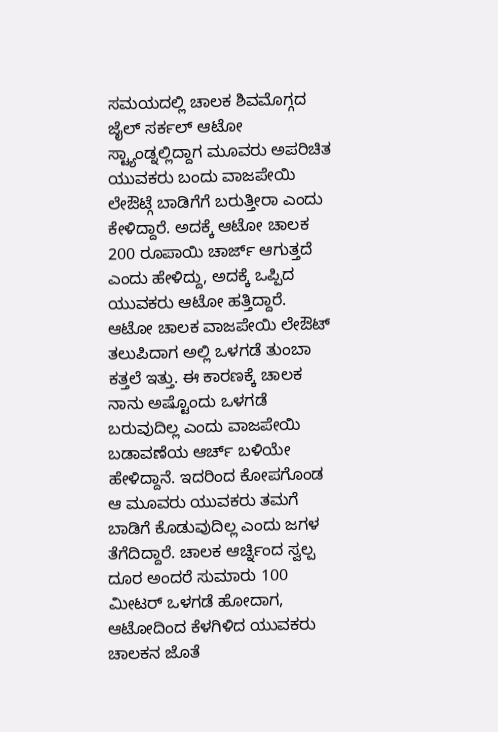ಸಮಯದಲ್ಲಿ ಚಾಲಕ ಶಿವಮೊಗ್ಗದ ಜೈಲ್ ಸರ್ಕಲ್ ಆಟೋ ಸ್ಟ್ಯಾಂಡ್ನಲ್ಲಿದ್ದಾಗ ಮೂವರು ಅಪರಿಚಿತ ಯುವಕರು ಬಂದು ವಾಜಪೇಯಿ ಲೇಔಟ್ಗೆ ಬಾಡಿಗೆಗೆ ಬರುತ್ತೀರಾ ಎಂದು ಕೇಳಿದ್ದಾರೆ. ಅದಕ್ಕೆ ಆಟೋ ಚಾಲಕ 200 ರೂಪಾಯಿ ಚಾರ್ಜ್ ಆಗುತ್ತದೆ ಎಂದು ಹೇಳಿದ್ದು, ಅದಕ್ಕೆ ಒಪ್ಪಿದ ಯುವಕರು ಆಟೋ ಹತ್ತಿದ್ದಾರೆ.
ಆಟೋ ಚಾಲಕ ವಾಜಪೇಯಿ ಲೇಔಟ್ ತಲುಪಿದಾಗ ಅಲ್ಲಿ ಒಳಗಡೆ ತುಂಬಾ ಕತ್ತಲೆ ಇತ್ತು. ಈ ಕಾರಣಕ್ಕೆ ಚಾಲಕ ನಾನು ಅಷ್ಟೊಂದು ಒಳಗಡೆ ಬರುವುದಿಲ್ಲ ಎಂದು ವಾಜಪೇಯಿ ಬಡಾವಣೆಯ ಆರ್ಚ್ ಬಳಿಯೇ ಹೇಳಿದ್ದಾನೆ. ಇದರಿಂದ ಕೋಪಗೊಂಡ ಆ ಮೂವರು ಯುವಕರು ತಮಗೆ ಬಾಡಿಗೆ ಕೊಡುವುದಿಲ್ಲ ಎಂದು ಜಗಳ ತೆಗೆದಿದ್ದಾರೆ. ಚಾಲಕ ಆರ್ಚ್ನಿಂದ ಸ್ವಲ್ಪ ದೂರ ಅಂದರೆ ಸುಮಾರು 100 ಮೀಟರ್ ಒಳಗಡೆ ಹೋದಾಗ, ಆಟೋದಿಂದ ಕೆಳಗಿಳಿದ ಯುವಕರು ಚಾಲಕನ ಜೊತೆ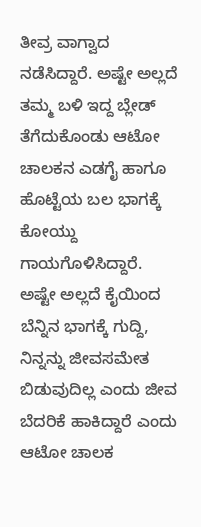ತೀವ್ರ ವಾಗ್ವಾದ ನಡೆಸಿದ್ದಾರೆ. ಅಷ್ಟೇ ಅಲ್ಲದೆ ತಮ್ಮ ಬಳಿ ಇದ್ದ ಬ್ಲೇಡ್ ತೆಗೆದುಕೊಂಡು ಆಟೋ ಚಾಲಕನ ಎಡಗೈ ಹಾಗೂ ಹೊಟ್ಟೆಯ ಬಲ ಭಾಗಕ್ಕೆ ಕೋಯ್ದು ಗಾಯಗೊಳಿಸಿದ್ದಾರೆ. ಅಷ್ಟೇ ಅಲ್ಲದೆ ಕೈಯಿಂದ ಬೆನ್ನಿನ ಭಾಗಕ್ಕೆ ಗುದ್ದಿ, ನಿನ್ನನ್ನು ಜೀವಸಮೇತ ಬಿಡುವುದಿಲ್ಲ ಎಂದು ಜೀವ ಬೆದರಿಕೆ ಹಾಕಿದ್ದಾರೆ ಎಂದು ಆಟೋ ಚಾಲಕ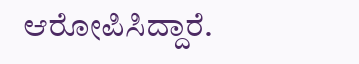ಆರೋಪಿಸಿದ್ದಾರೆ.